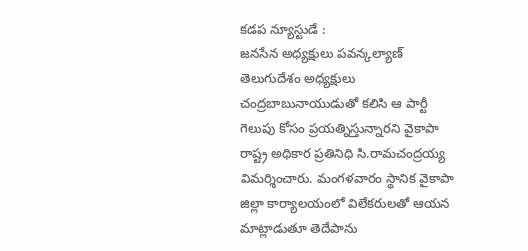కడప న్యూస్టుడే :
జనసేన అధ్యక్షులు పవన్కల్యాణ్ తెలుగుదేశం అధ్యక్షులు చంద్రబాబునాయుడుతో కలిసి ఆ పార్టీ గెలుపు కోసం ప్రయత్నిస్తున్నారని వైకాపా రాష్ట్ర అధికార ప్రతినిధి సి.రామచంద్రయ్య విమర్శించారు. మంగళవారం స్థానిక వైకాపా జిల్లా కార్యాలయంలో విలేకరులతో ఆయన మాట్లాడుతూ తెదేపాను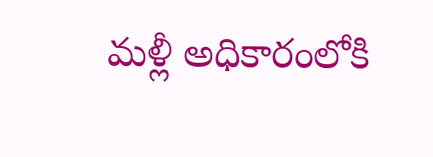మళ్లీ అధికారంలోకి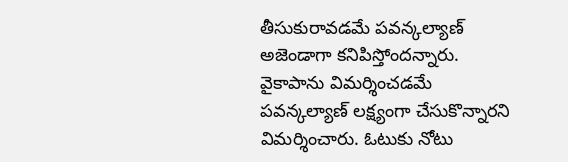తీసుకురావడమే పవన్కల్యాణ్ అజెండాగా కనిపిస్తోందన్నారు. వైకాపాను విమర్శించడమే పవన్కల్యాణ్ లక్ష్యంగా చేసుకొన్నారని విమర్శించారు. ఓటుకు నోటు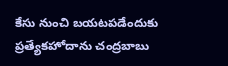కేసు నుంచి బయటపడేందుకు ప్రత్యేకహోదాను చంద్రబాబు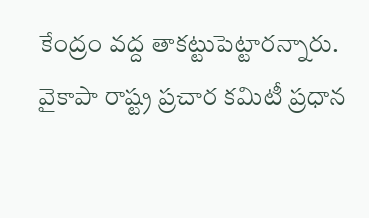కేంద్రం వద్ద తాకట్టుపెట్టారన్నారు. వైకాపా రాష్ట్ర ప్రచార కమిటీ ప్రధాన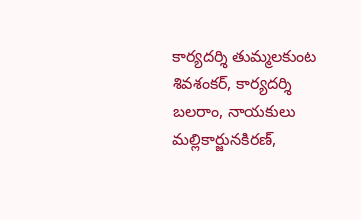కార్యదర్శి తుమ్మలకుంట శివశంకర్, కార్యదర్శి బలరాం, నాయకులు మల్లికార్జునకిరణ్,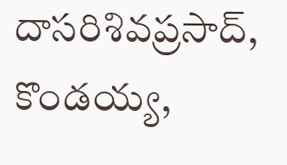దాసరిశివప్రసాద్, కొండయ్య,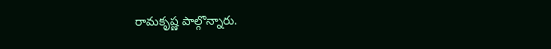రామకృష్ణ పాల్గొన్నారు.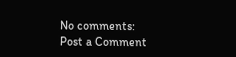No comments:
Post a Comment